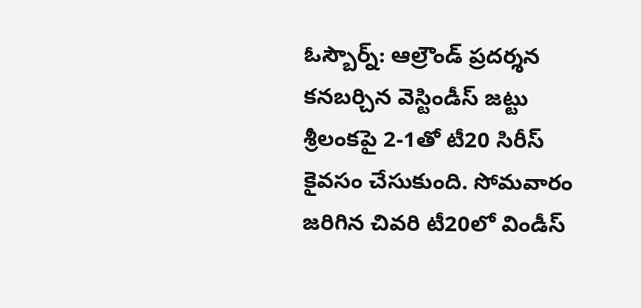ఓస్బౌర్న్: ఆల్రౌండ్ ప్రదర్శన కనబర్చిన వెస్టిండీస్ జట్టు శ్రీలంకపై 2-1తో టీ20 సిరీస్ కైవసం చేసుకుంది. సోమవారం జరిగిన చివరి టీ20లో విండీస్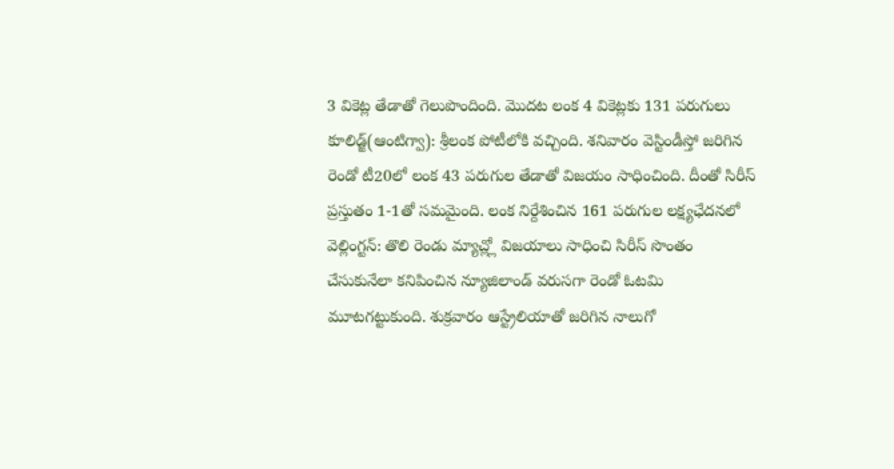3 వికెట్ల తేడాతో గెలుపొందింది. మొదట లంక 4 వికెట్లకు 131 పరుగులు
కూలిడ్జ్(ఆంటిగ్వా): శ్రీలంక పోటీలోకి వచ్చింది. శనివారం వెస్టిండీస్తో జరిగిన రెండో టీ20లో లంక 43 పరుగుల తేడాతో విజయం సాధించింది. దీంతో సిరీస్ ప్రస్తుతం 1-1తో సమమైంది. లంక నిర్దేశించిన 161 పరుగుల లక్ష్యఛేదనలో
వెల్లింగ్టన్: తొలి రెండు మ్యాచ్ల్లో విజయాలు సాధించి సిరీస్ సొంతం చేసుకునేలా కనిపించిన న్యూజిలాండ్ వరుసగా రెండో ఓటమి మూటగట్టుకుంది. శుక్రవారం ఆస్ట్రేలియాతో జరిగిన నాలుగో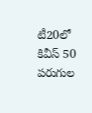టీ20లో కివీస్ 50 పరుగుల